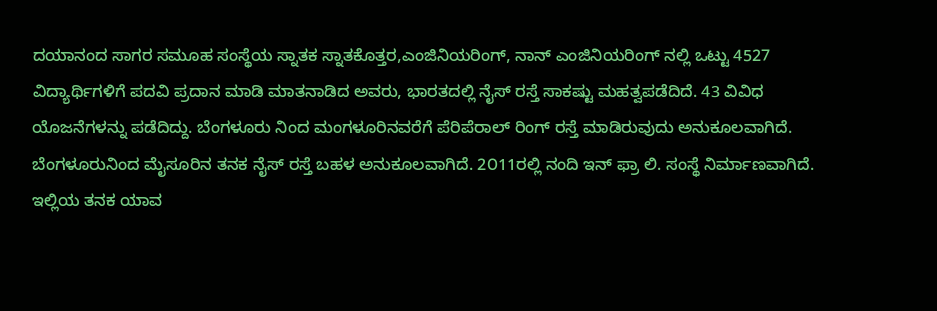ದಯಾನಂದ ಸಾಗರ ಸಮೂಹ ಸಂಸ್ಥೆಯ ಸ್ನಾತಕ ಸ್ನಾತಕೊತ್ತರ,ಎಂಜಿನಿಯರಿಂಗ್, ನಾನ್ ಎಂಜಿನಿಯರಿಂಗ್ ನಲ್ಲಿ ಒಟ್ಟು 4527 ವಿದ್ಯಾರ್ಥಿಗಳಿಗೆ ಪದವಿ ಪ್ರದಾನ ಮಾಡಿ ಮಾತನಾಡಿದ ಅವರು, ಭಾರತದಲ್ಲಿ ನೈಸ್ ರಸ್ತೆ ಸಾಕಷ್ಟು ಮಹತ್ವಪಡೆದಿದೆ. 43 ವಿವಿಧ ಯೊಜನೆಗಳನ್ನು ಪಡೆದಿದ್ದು. ಬೆಂಗಳೂರು ನಿಂದ ಮಂಗಳೂರಿನವರೆಗೆ ಪೆರಿಪೆರಾಲ್ ರಿಂಗ್ ರಸ್ತೆ ಮಾಡಿರುವುದು ಅನುಕೂಲವಾಗಿದೆ.
ಬೆಂಗಳೂರುನಿಂದ ಮೈಸೂರಿನ ತನಕ ನೈಸ್ ರಸ್ತೆ ಬಹಳ ಅನುಕೂಲವಾಗಿದೆ. 2೦11ರಲ್ಲಿ ನಂದಿ ಇನ್ ಫ್ರಾ ಲಿ. ಸಂಸ್ಥೆ ನಿರ್ಮಾಣವಾಗಿದೆ. ಇಲ್ಲಿಯ ತನಕ ಯಾವ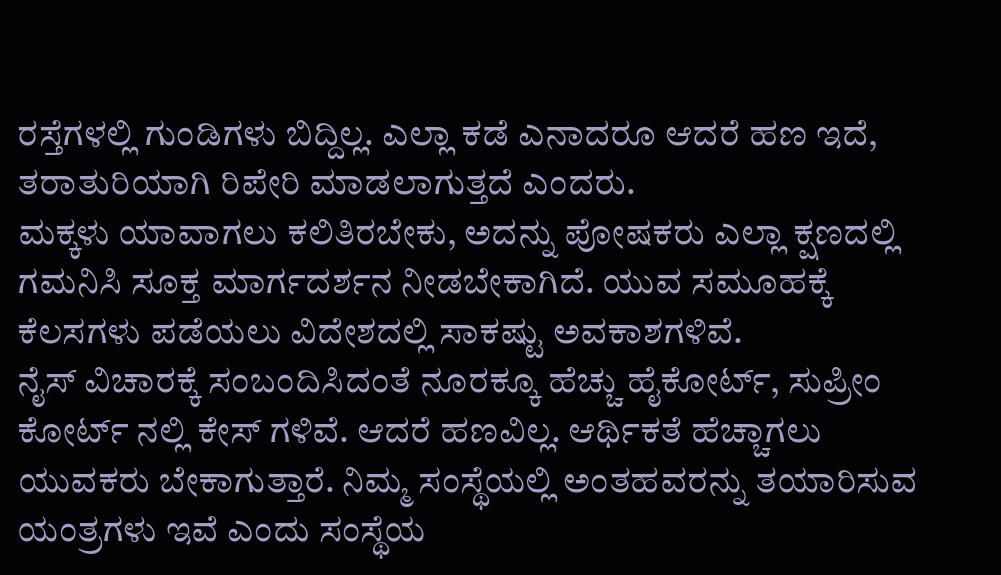ರಸ್ತೆಗಳಲ್ಲಿ ಗುಂಡಿಗಳು ಬಿದ್ದಿಲ್ಲ. ಎಲ್ಲಾ ಕಡೆ ಎನಾದರೂ ಆದರೆ ಹಣ ಇದೆ, ತರಾತುರಿಯಾಗಿ ರಿಪೇರಿ ಮಾಡಲಾಗುತ್ತದೆ ಎಂದರು.
ಮಕ್ಕಳು ಯಾವಾಗಲು ಕಲಿತಿರಬೇಕು, ಅದನ್ನು ಪೋಷಕರು ಎಲ್ಲಾ ಕ್ಷಣದಲ್ಲಿ ಗಮನಿಸಿ ಸೂಕ್ತ ಮಾರ್ಗದರ್ಶನ ನೀಡಬೇಕಾಗಿದೆ. ಯುವ ಸಮೂಹಕ್ಕೆ ಕೆಲಸಗಳು ಪಡೆಯಲು ವಿದೇಶದಲ್ಲಿ ಸಾಕಷ್ಟು ಅವಕಾಶಗಳಿವೆ.
ನೈಸ್ ವಿಚಾರಕ್ಕೆ ಸಂಬಂದಿಸಿದಂತೆ ನೂರಕ್ಕೂ ಹೆಚ್ಚು ಹೈಕೋರ್ಟ್, ಸುಪ್ರೀಂ ಕೋರ್ಟ್ ನಲ್ಲಿ ಕೇಸ್ ಗಳಿವೆ. ಆದರೆ ಹಣವಿಲ್ಲ. ಆರ್ಥಿಕತೆ ಹೆಚ್ಚಾಗಲು ಯುವಕರು ಬೇಕಾಗುತ್ತಾರೆ. ನಿಮ್ಮ ಸಂಸ್ಥೆಯಲ್ಲಿ ಅಂತಹವರನ್ನು ತಯಾರಿಸುವ ಯಂತ್ರಗಳು ಇವೆ ಎಂದು ಸಂಸ್ಥೆಯ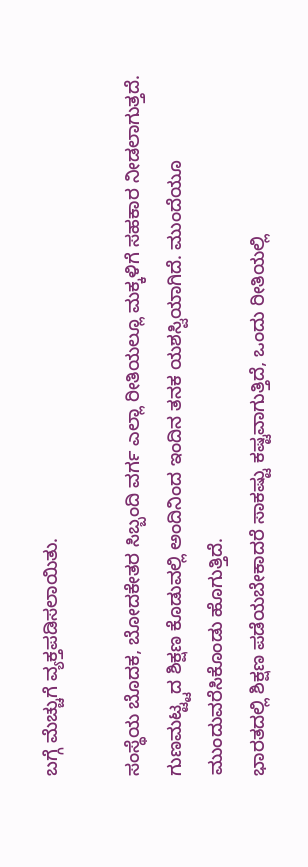ಬಗ್ಗೆ ಮೆಚ್ಚುಗೆ ವ್ಯಕ್ತಪಡಿಸಲಾಯಿತು.

ಸಂಸ್ಥೆಯ ಬೊದಕ, ಬೋದಕೇತರ ಸಿಬ್ಬಂದಿ ವರ್ಗ ಎಲ್ಲಾ ರೀತಿಯಲ್ಲೂ ಮಕ್ಕಳಿಗೆ ಸಹಕಾರ ನೀಡಲಾಗುತ್ತದೆ. ಗುಣಮಟ್ಟ್ಟದ ಶಿಕ್ಷಣ ಕೊಡುವಲ್ಲಿ ಅಂದಿನಿಂದ ಇಂದಿನ ತನಕ ಯಶಸ್ವಿಯಾಗಿದೆ. ಮುಂದೆಯೂ ಮುಂದುವರೆಸಿಕೊಂಡು ಹೊಗುತ್ತಿದೆ.
ಭಾರತದಲ್ಲಿ ಶಿಕ್ಷಣ ಪಡೆಯಬೇಕಾದರೆ ಸಾಕಷ್ಟು ಕಷ್ಟವಾಗುತ್ತಿದೆ, ಒಂದು ರೀತಿಯಲ್ಲಿ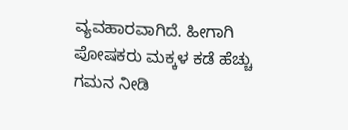ವ್ಯವಹಾರವಾಗಿದೆ. ಹೀಗಾಗಿ ಪೋಷಕರು ಮಕ್ಕಳ ಕಡೆ ಹೆಚ್ಚು ಗಮನ ನೀಡಿ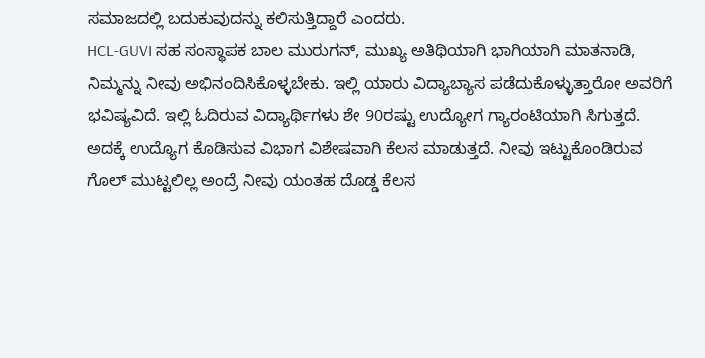ಸಮಾಜದಲ್ಲಿ ಬದುಕುವುದನ್ನು ಕಲಿಸುತ್ತಿದ್ದಾರೆ ಎಂದರು.
HCL-GUVI ಸಹ ಸಂಸ್ಥಾಪಕ ಬಾಲ ಮುರುಗನ್, ಮುಖ್ಯ ಅತಿಥಿಯಾಗಿ ಭಾಗಿಯಾಗಿ ಮಾತನಾಡಿ, ನಿಮ್ಮನ್ನು ನೀವು ಅಭಿನಂದಿಸಿಕೊಳ್ಳಬೇಕು. ಇಲ್ಲಿ ಯಾರು ವಿದ್ಯಾಬ್ಯಾಸ ಪಡೆದುಕೊಳ್ಳುತ್ತಾರೋ ಅವರಿಗೆ ಭವಿಷ್ಯವಿದೆ. ಇಲ್ಲಿ ಓದಿರುವ ವಿದ್ಯಾರ್ಥಿಗಳು ಶೇ 90ರಷ್ಟು ಉದ್ಯೋಗ ಗ್ಯಾರಂಟಿಯಾಗಿ ಸಿಗುತ್ತದೆ. ಅದಕ್ಕೆ ಉದ್ಯೊಗ ಕೊಡಿಸುವ ವಿಭಾಗ ವಿಶೇಷವಾಗಿ ಕೆಲಸ ಮಾಡುತ್ತದೆ. ನೀವು ಇಟ್ಟುಕೊಂಡಿರುವ ಗೊಲ್ ಮುಟ್ಟಲಿಲ್ಲ ಅಂದ್ರೆ ನೀವು ಯಂತಹ ದೊಡ್ಡ ಕೆಲಸ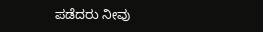ಪಡೆದರು ನೀವು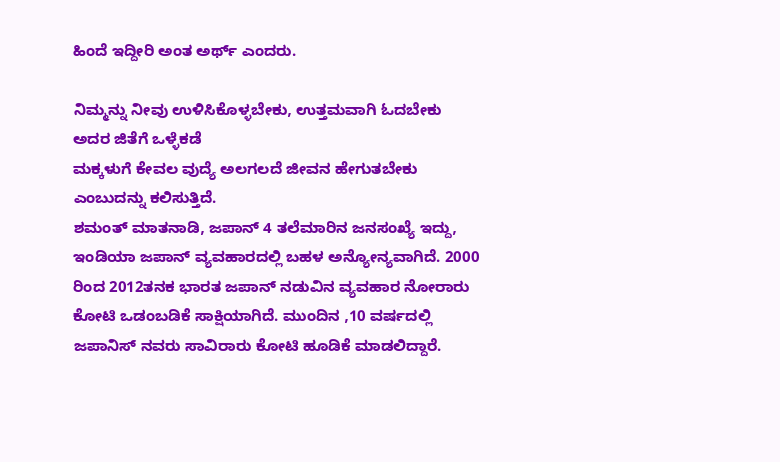ಹಿಂದೆ ಇದ್ದೀರಿ ಅಂತ ಅರ್ಥ್ ಎಂದರು.

ನಿಮ್ಮನ್ನು ನೀವು ಉಳಿಸಿಕೊಳ್ಳಬೇಕು, ಉತ್ತಮವಾಗಿ ಓದಬೇಕು ಅದರ ಜಿತೆಗೆ ಒಳ್ಳೆಕಡೆ
ಮಕ್ಕಳುಗೆ ಕೇವಲ ವುದ್ಯೆ ಅಲಗಲದೆ ಜೀವನ ಹೇಗುತಬೇಕು ಎಂಬುದನ್ನು ಕಲಿಸುತ್ತಿದೆ.
ಶಮಂತ್ ಮಾತನಾಡಿ, ಜಪಾನ್ 4 ತಲೆಮಾರಿನ ಜನಸಂಖ್ಯೆ ಇದ್ದು, ಇಂಡಿಯಾ ಜಪಾನ್ ವ್ಯವಹಾರದಲ್ಲಿ ಬಹಳ ಅನ್ಯೋನ್ಯವಾಗಿದೆ. 2000 ರಿಂದ 2012ತನಕ ಭಾರತ ಜಪಾನ್ ನಡುವಿನ ವ್ಯವಹಾರ ನೋರಾರು ಕೋಟಿ ಒಡಂಬಡಿಕೆ ಸಾಕ್ಷಿಯಾಗಿದೆ. ಮುಂದಿನ ,10 ವರ್ಷದಲ್ಲಿ ಜಪಾನಿಸ್ ನವರು ಸಾವಿರಾರು ಕೋಟಿ ಹೂಡಿಕೆ ಮಾಡಲಿದ್ದಾರೆ.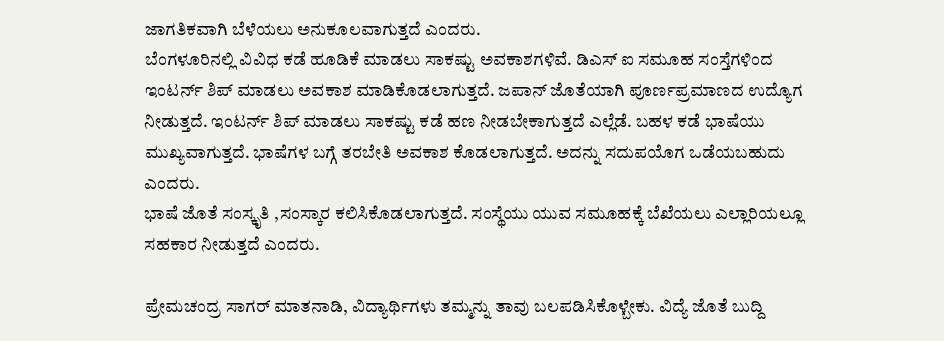ಜಾಗತಿಕವಾಗಿ ಬೆಳೆಯಲು ಅನುಕೂಲವಾಗುತ್ತದೆ ಎಂದರು.
ಬೆಂಗಳೂರಿನಲ್ಲಿ ವಿವಿಧ ಕಡೆ ಹೂಡಿಕೆ ಮಾಡಲು ಸಾಕಷ್ಟು ಅವಕಾಶಗಳಿವೆ. ಡಿಎಸ್ ಐ ಸಮೂಹ ಸಂಸ್ತೆಗಳಿಂದ ಇಂಟರ್ನ್ ಶಿಪ್ ಮಾಡಲು ಅವಕಾಶ ಮಾಡಿಕೊಡಲಾಗುತ್ತದೆ. ಜಪಾನ್ ಜೊತೆಯಾಗಿ ಪೂರ್ಣಪ್ರಮಾಣದ ಉದ್ಯೊಗ ನೀಡುತ್ತದೆ. ಇಂಟರ್ನ್ ಶಿಪ್ ಮಾಡಲು ಸಾಕಷ್ಟು ಕಡೆ ಹಣ ನೀಡಬೇಕಾಗುತ್ತದೆ ಎಲ್ಲೆಡೆ. ಬಹಳ ಕಡೆ ಭಾಷೆಯು ಮುಖ್ಯವಾಗುತ್ತದೆ. ಭಾಷೆಗಳ ಬಗ್ಗೆ ತರಬೇತಿ ಅವಕಾಶ ಕೊಡಲಾಗುತ್ತದೆ. ಅದನ್ನು ಸದುಪಯೊಗ ಒಡೆಯಬಹುದು ಎಂದರು.
ಭಾಷೆ ಜೊತೆ ಸಂಸ್ಕೃತಿ ,ಸಂಸ್ಕಾರ ಕಲಿಸಿಕೊಡಲಾಗುತ್ತದೆ. ಸಂಸ್ಥೆಯು ಯುವ ಸಮೂಹಕ್ಕೆ ಬೆಖೆಯಲು ಎಲ್ಲಾರಿಯಲ್ಲೂ ಸಹಕಾರ ನೀಡುತ್ತದೆ ಎಂದರು.

ಪ್ರೇಮಚಂದ್ರ ಸಾಗರ್ ಮಾತನಾಡಿ, ವಿದ್ಯಾರ್ಥಿಗಳು ತಮ್ಮನ್ನು ತಾವು ಬಲಪಡಿಸಿಕೊಳ್ಬೇಕು. ವಿದ್ಯೆ ಜೊತೆ ಬುದ್ದಿ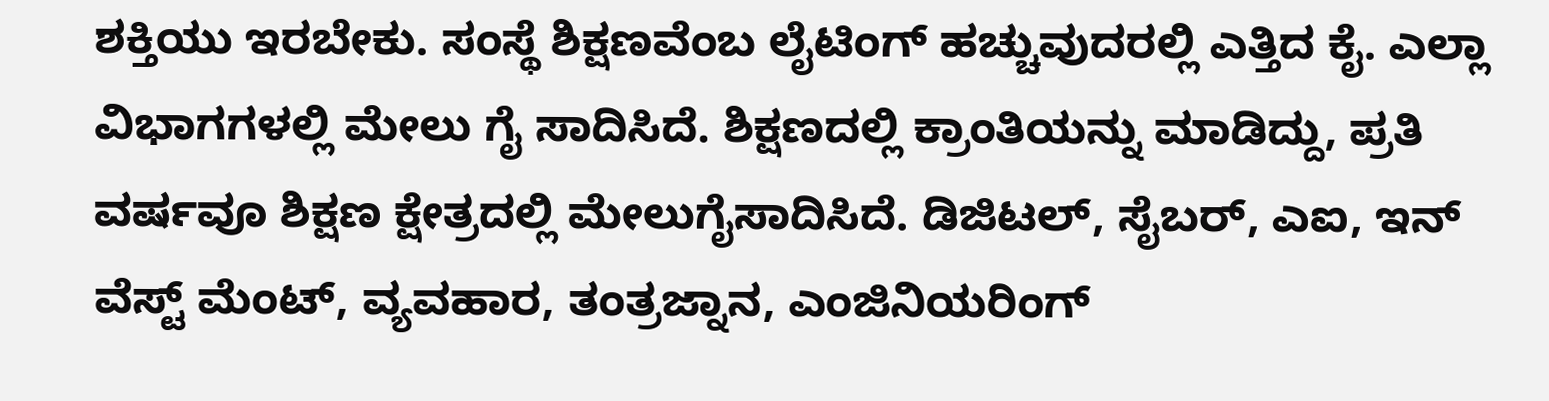ಶಕ್ತಿಯು ಇರಬೇಕು. ಸಂಸ್ಥೆ ಶಿಕ್ಷಣವೆಂಬ ಲೈಟಿಂಗ್ ಹಚ್ಚುವುದರಲ್ಲಿ ಎತ್ತಿದ ಕೈ. ಎಲ್ಲಾ ವಿಭಾಗಗಳಲ್ಲಿ ಮೇಲು ಗೈ ಸಾದಿಸಿದೆ. ಶಿಕ್ಷಣದಲ್ಲಿ ಕ್ರಾಂತಿಯನ್ನು ಮಾಡಿದ್ದು, ಪ್ರತಿ ವರ್ಷವೂ ಶಿಕ್ಷಣ ಕ್ಷೇತ್ರದಲ್ಲಿ ಮೇಲುಗೈಸಾದಿಸಿದೆ. ಡಿಜಿಟಲ್, ಸೈಬರ್, ಎಐ, ಇನ್ ವೆಸ್ಟ್ ಮೆಂಟ್, ವ್ಯವಹಾರ, ತಂತ್ರಜ್ನಾನ, ಎಂಜಿನಿಯರಿಂಗ್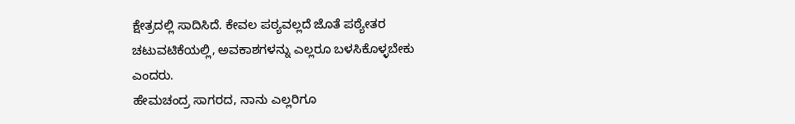ಕ್ಷೇತ್ರದಲ್ಲಿ ಸಾದಿಸಿದೆ. ಕೇವಲ ಪಠ್ಯವಲ್ಲದೆ ಜೊತೆ ಪಠ್ಯೇತರ ಚಟುವಟಿಕೆಯಲ್ಲಿ, ಅವಕಾಶಗಳನ್ನು ಎಲ್ಲರೂ ಬಳಸಿಕೊಳ್ಳಬೇಕು ಎಂದರು.
ಹೇಮಚಂದ್ರ ಸಾಗರದ, ನಾನು ಎಲ್ಲರಿಗೂ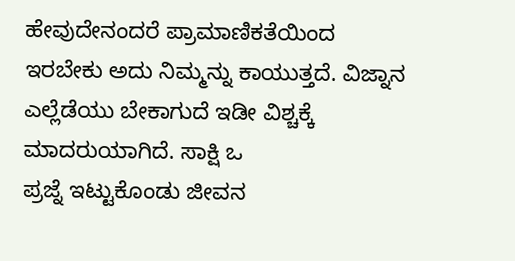ಹೇವುದೇನಂದರೆ ಪ್ರಾಮಾಣಿಕತೆಯಿಂದ ಇರಬೇಕು ಅದು ನಿಮ್ಮನ್ನು ಕಾಯುತ್ತದೆ. ವಿಜ್ನಾನ ಎಲ್ಲೆಡೆಯು ಬೇಕಾಗುದೆ ಇಡೀ ವಿಶ್ಚಕ್ಕೆ ಮಾದರುಯಾಗಿದೆ. ಸಾಕ್ಷಿ ಒ
ಪ್ರಜ್ನೆ ಇಟ್ಟುಕೊಂಡು ಜೀವನ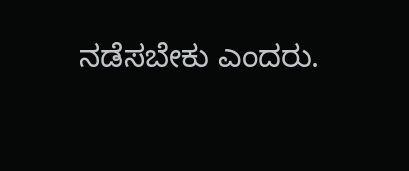ನಡೆಸಬೇಕು ಎಂದರು.